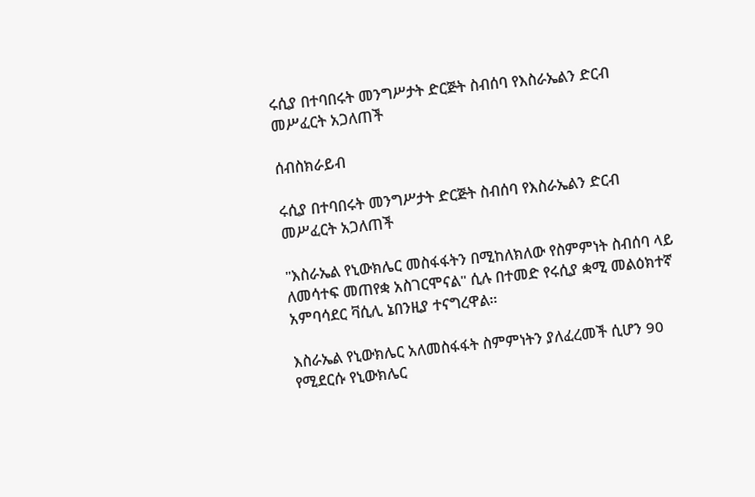ሩሲያ በተባበሩት መንግሥታት ድርጅት ስብሰባ የእስራኤልን ድርብ መሥፈርት አጋለጠች

ሰብስክራይብ

ሩሲያ በተባበሩት መንግሥታት ድርጅት ስብሰባ የእስራኤልን ድርብ መሥፈርት አጋለጠች

"እስራኤል የኒውክሌር መስፋፋትን በሚከለክለው የስምምነት ስብሰባ ላይ ለመሳተፍ መጠየቋ አስገርሞናል" ሲሉ በተመድ የሩሲያ ቋሚ መልዕክተኛ አምባሳደር ቫሲሊ ኔበንዚያ ተናግረዋል።

እስራኤል የኒውክሌር አለመስፋፋት ስምምነትን ያለፈረመች ሲሆን 90 የሚደርሱ የኒውክሌር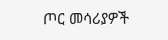ጦር መሳሪያዎች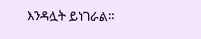እንዳሏት ይነገራል።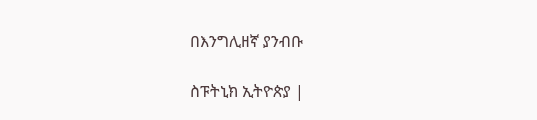በእንግሊዘኛ ያንብቡ

ስፑትኒክ ኢትዮጵያ |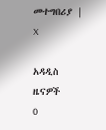መተግበሪያ | X

አዳዲስ ዜናዎች
0